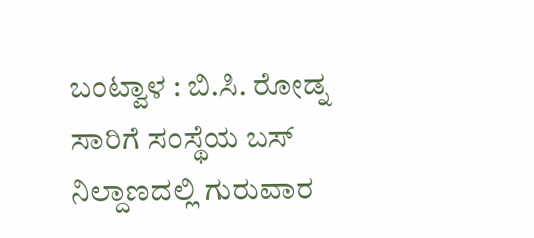ಬಂಟ್ವಾಳ : ಬಿ.ಸಿ. ರೋಡ್ನ ಸಾರಿಗೆ ಸಂಸ್ಥೆಯ ಬಸ್ ನಿಲ್ದಾಣದಲ್ಲಿ ಗುರುವಾರ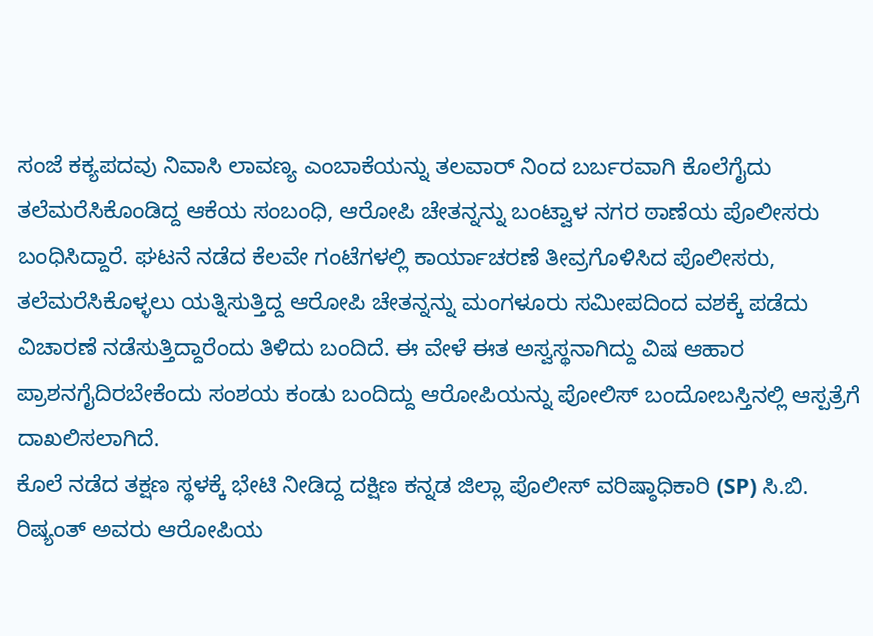ಸಂಜೆ ಕಕ್ಯಪದವು ನಿವಾಸಿ ಲಾವಣ್ಯ ಎಂಬಾಕೆಯನ್ನು ತಲವಾರ್ ನಿಂದ ಬರ್ಬರವಾಗಿ ಕೊಲೆಗೈದು ತಲೆಮರೆಸಿಕೊಂಡಿದ್ದ ಆಕೆಯ ಸಂಬಂಧಿ, ಆರೋಪಿ ಚೇತನ್ನನ್ನು ಬಂಟ್ವಾಳ ನಗರ ಠಾಣೆಯ ಪೊಲೀಸರು ಬಂಧಿಸಿದ್ದಾರೆ. ಘಟನೆ ನಡೆದ ಕೆಲವೇ ಗಂಟೆಗಳಲ್ಲಿ ಕಾರ್ಯಾಚರಣೆ ತೀವ್ರಗೊಳಿಸಿದ ಪೊಲೀಸರು, ತಲೆಮರೆಸಿಕೊಳ್ಳಲು ಯತ್ನಿಸುತ್ತಿದ್ದ ಆರೋಪಿ ಚೇತನ್ನನ್ನು ಮಂಗಳೂರು ಸಮೀಪದಿಂದ ವಶಕ್ಕೆ ಪಡೆದು ವಿಚಾರಣೆ ನಡೆಸುತ್ತಿದ್ದಾರೆಂದು ತಿಳಿದು ಬಂದಿದೆ. ಈ ವೇಳೆ ಈತ ಅಸ್ವಸ್ಥನಾಗಿದ್ದು ವಿಷ ಆಹಾರ ಪ್ರಾಶನಗೈದಿರಬೇಕೆಂದು ಸಂಶಯ ಕಂಡು ಬಂದಿದ್ದು ಆರೋಪಿಯನ್ನು ಪೋಲಿಸ್ ಬಂದೋಬಸ್ತಿನಲ್ಲಿ ಆಸ್ಪತ್ರೆಗೆ ದಾಖಲಿಸಲಾಗಿದೆ.
ಕೊಲೆ ನಡೆದ ತಕ್ಷಣ ಸ್ಥಳಕ್ಕೆ ಭೇಟಿ ನೀಡಿದ್ದ ದಕ್ಷಿಣ ಕನ್ನಡ ಜಿಲ್ಲಾ ಪೊಲೀಸ್ ವರಿಷ್ಠಾಧಿಕಾರಿ (SP) ಸಿ.ಬಿ. ರಿಷ್ಯಂತ್ ಅವರು ಆರೋಪಿಯ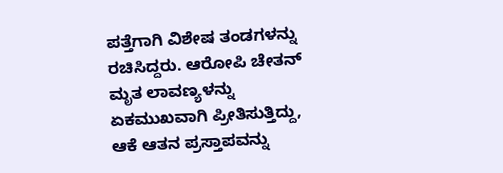ಪತ್ತೆಗಾಗಿ ವಿಶೇಷ ತಂಡಗಳನ್ನು ರಚಿಸಿದ್ದರು. ಆರೋಪಿ ಚೇತನ್ ಮೃತ ಲಾವಣ್ಯಳನ್ನು ಏಕಮುಖವಾಗಿ ಪ್ರೀತಿಸುತ್ತಿದ್ದು, ಆಕೆ ಆತನ ಪ್ರಸ್ತಾಪವನ್ನು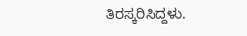ತಿರಸ್ಕರಿಸಿದ್ದಳು.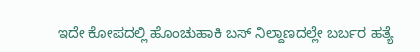ಇದೇ ಕೋಪದಲ್ಲಿ ಹೊಂಚುಹಾಕಿ ಬಸ್ ನಿಲ್ದಾಣದಲ್ಲೇ ಬರ್ಬರ ಹತ್ಯೆ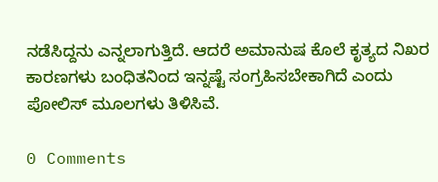ನಡೆಸಿದ್ದನು ಎನ್ನಲಾಗುತ್ತಿದೆ. ಆದರೆ ಅಮಾನುಷ ಕೊಲೆ ಕೃತ್ಯದ ನಿಖರ ಕಾರಣಗಳು ಬಂಧಿತನಿಂದ ಇನ್ನಷ್ಟೆ ಸಂಗ್ರಹಿಸಬೇಕಾಗಿದೆ ಎಂದು ಪೋಲಿಸ್ ಮೂಲಗಳು ತಿಳಿಸಿವೆ.

0 Comments